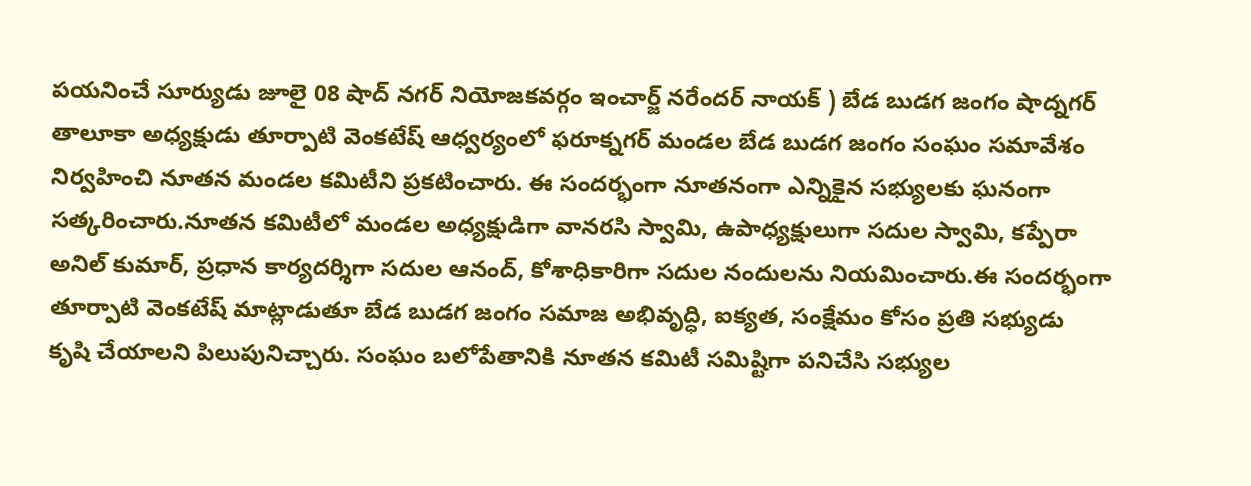పయనించే సూర్యుడు జూలై 08 షాద్ నగర్ నియోజకవర్గం ఇంచార్జ్ నరేందర్ నాయక్ ) బేడ బుడగ జంగం షాద్నగర్ తాలూకా అధ్యక్షుడు తూర్పాటి వెంకటేష్ ఆధ్వర్యంలో ఫరూక్నగర్ మండల బేడ బుడగ జంగం సంఘం సమావేశం నిర్వహించి నూతన మండల కమిటీని ప్రకటించారు. ఈ సందర్భంగా నూతనంగా ఎన్నికైన సభ్యులకు ఘనంగా సత్కరించారు.నూతన కమిటీలో మండల అధ్యక్షుడిగా వానరసి స్వామి, ఉపాధ్యక్షులుగా సదుల స్వామి, కప్పేరా అనిల్ కుమార్, ప్రధాన కార్యదర్శిగా సదుల ఆనంద్, కోశాధికారిగా సదుల నందులను నియమించారు.ఈ సందర్భంగా తూర్పాటి వెంకటేష్ మాట్లాడుతూ బేడ బుడగ జంగం సమాజ అభివృద్ధి, ఐక్యత, సంక్షేమం కోసం ప్రతి సభ్యుడు కృషి చేయాలని పిలుపునిచ్చారు. సంఘం బలోపేతానికి నూతన కమిటీ సమిష్టిగా పనిచేసి సభ్యుల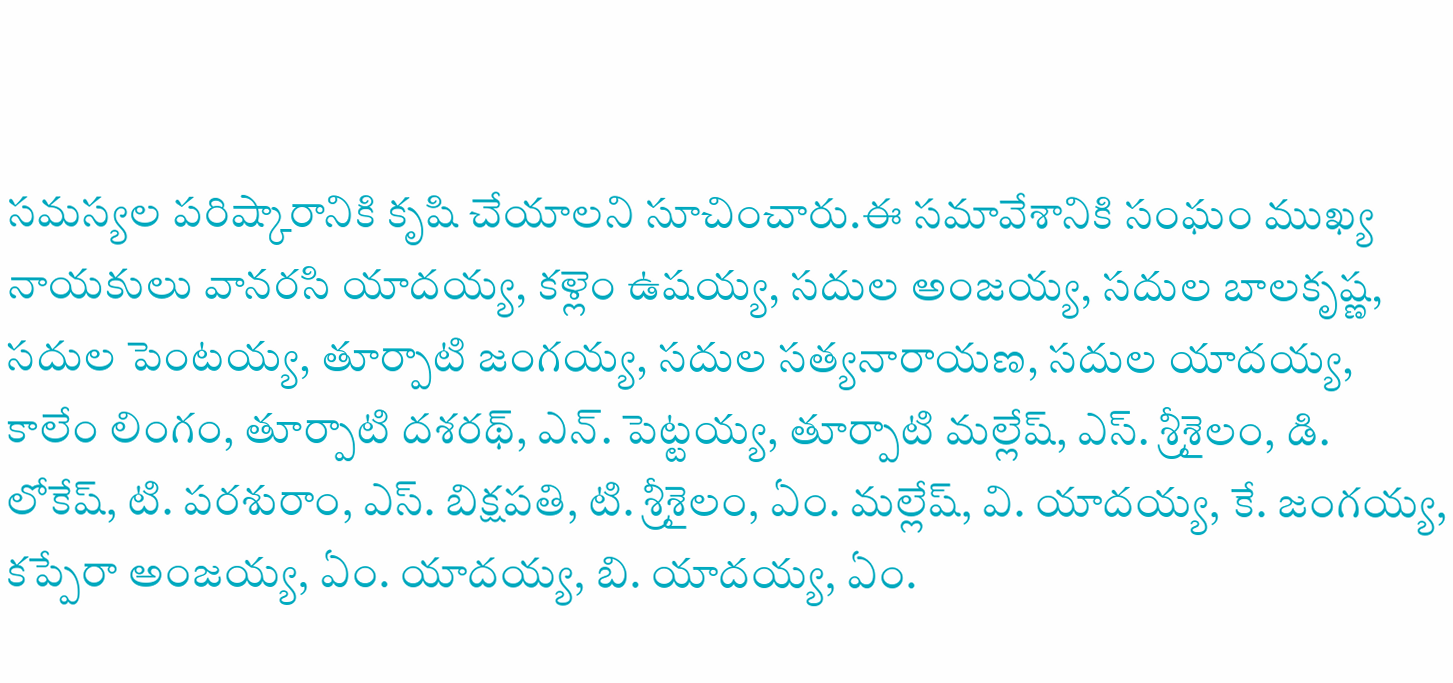సమస్యల పరిష్కారానికి కృషి చేయాలని సూచించారు.ఈ సమావేశానికి సంఘం ముఖ్య నాయకులు వానరసి యాదయ్య, కళ్లెం ఉషయ్య, సదుల అంజయ్య, సదుల బాలకృష్ణ, సదుల పెంటయ్య, తూర్పాటి జంగయ్య, సదుల సత్యనారాయణ, సదుల యాదయ్య, కాలేం లింగం, తూర్పాటి దశరథ్, ఎన్. పెట్టయ్య, తూర్పాటి మల్లేష్, ఎస్. శ్రీశైలం, డి. లోకేష్, టి. పరశురాం, ఎస్. బిక్షపతి, టి. శ్రీశైలం, ఏం. మల్లేష్, వి. యాదయ్య, కే. జంగయ్య, కప్పేరా అంజయ్య, ఏం. యాదయ్య, బి. యాదయ్య, ఏం.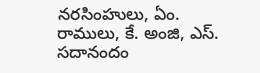నరసింహులు, ఏం. రాములు, కే. అంజి, ఎస్. సదానందం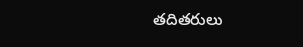తదితరులు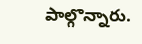పాల్గొన్నారు.